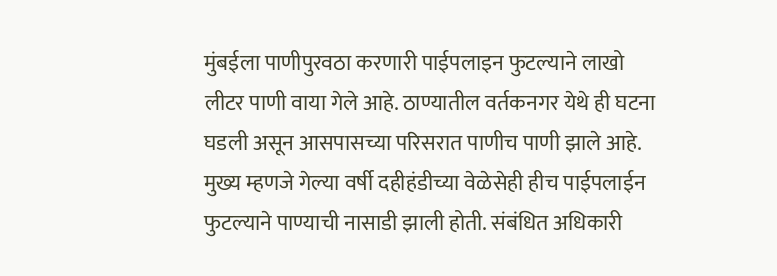मुंबईला पाणीपुरवठा करणारी पाईपलाइन फुटल्याने लाखो लीटर पाणी वाया गेले आहे. ठाण्यातील वर्तकनगर येथे ही घटना घडली असून आसपासच्या परिसरात पाणीच पाणी झाले आहे. मुख्य म्हणजे गेल्या वर्षी दहीहंडीच्या वेळेसेही हीच पाईपलाईन फुटल्याने पाण्याची नासाडी झाली होती. संबंधित अधिकारी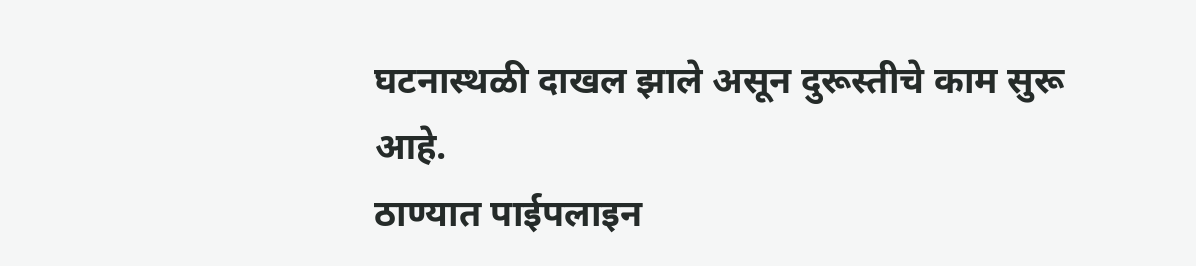घटनास्थळी दाखल झाले असून दुरूस्तीचे काम सुरू आहे.
ठाण्यात पाईपलाइन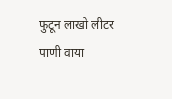फुटून लाखो लीटर पाणी वाया